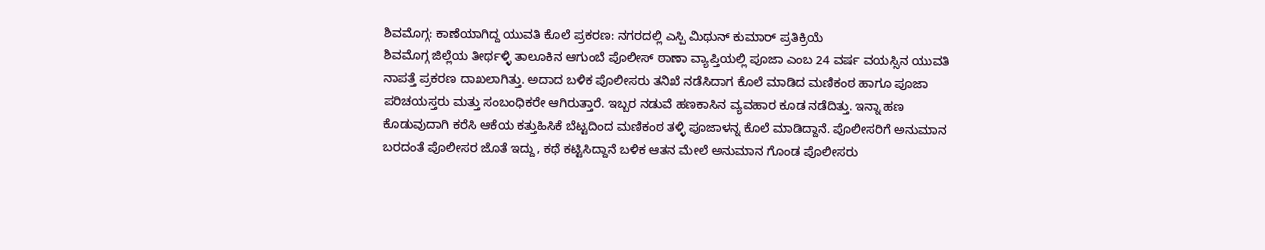ಶಿವಮೊಗ್ಗ: ಕಾಣೆಯಾಗಿದ್ದ ಯುವತಿ ಕೊಲೆ ಪ್ರಕರಣ: ನಗರದಲ್ಲಿ ಎಸ್ಪಿ ಮಿಥುನ್ ಕುಮಾರ್ ಪ್ರತಿಕ್ರಿಯೆ
ಶಿವಮೊಗ್ಗ ಜಿಲ್ಲೆಯ ತೀರ್ಥಳ್ಳಿ ತಾಲೂಕಿನ ಆಗುಂಬೆ ಪೊಲೀಸ್ ಠಾಣಾ ವ್ಯಾಪ್ತಿಯಲ್ಲಿ ಪೂಜಾ ಎಂಬ 24 ವರ್ಷ ವಯಸ್ಸಿನ ಯುವತಿ ನಾಪತ್ತೆ ಪ್ರಕರಣ ದಾಖಲಾಗಿತ್ತು. ಅದಾದ ಬಳಿಕ ಪೊಲೀಸರು ತನಿಖೆ ನಡೆಸಿದಾಗ ಕೊಲೆ ಮಾಡಿದ ಮಣಿಕಂಠ ಹಾಗೂ ಪೂಜಾ ಪರಿಚಯಸ್ತರು ಮತ್ತು ಸಂಬಂಧಿಕರೇ ಆಗಿರುತ್ತಾರೆ. ಇಬ್ಬರ ನಡುವೆ ಹಣಕಾಸಿನ ವ್ಯವಹಾರ ಕೂಡ ನಡೆದಿತ್ತು. ಇನ್ನಾ ಹಣ ಕೊಡುವುದಾಗಿ ಕರೆಸಿ ಆಕೆಯ ಕತ್ತುಹಿಸಿಕೆ ಬೆಟ್ಟದಿಂದ ಮಣಿಕಂಠ ತಳ್ಳಿ ಪೂಜಾಳನ್ನ ಕೊಲೆ ಮಾಡಿದ್ದಾನೆ. ಪೊಲೀಸರಿಗೆ ಅನುಮಾನ ಬರದಂತೆ ಪೊಲೀಸರ ಜೊತೆ ಇದ್ದು, ಕಥೆ ಕಟ್ಟಿಸಿದ್ದಾನೆ ಬಳಿಕ ಆತನ ಮೇಲೆ ಅನುಮಾನ ಗೊಂಡ ಪೊಲೀಸರು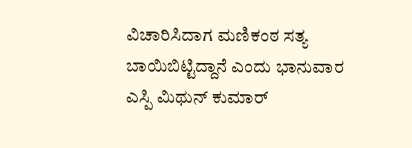ವಿಚಾರಿಸಿದಾಗ ಮಣಿಕಂಠ ಸತ್ಯ ಬಾಯಿಬಿಟ್ಟಿದ್ದಾನೆ ಎಂದು ಭಾನುವಾರ ಎಸ್ಪಿ ಮಿಥುನ್ ಕುಮಾರ್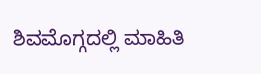ಶಿವಮೊಗ್ಗದಲ್ಲಿ ಮಾಹಿತಿ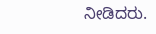ನೀಡಿದರು.